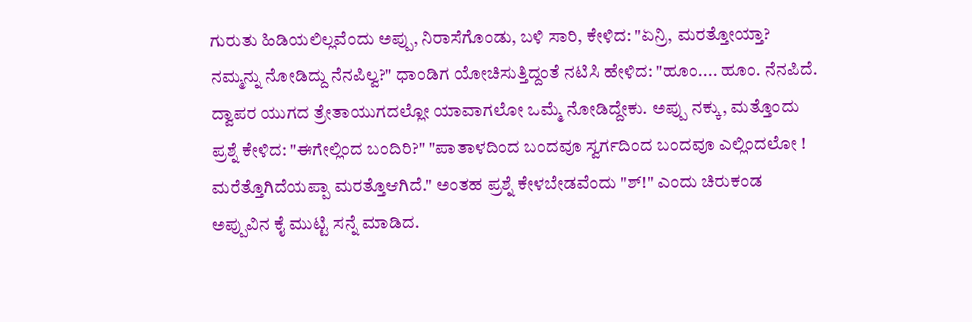ಗುರುತು ಹಿಡಿಯಲಿಲ್ಲವೆಂದು ಅಪ್ಪು, ನಿರಾಸೆಗೊಂಡು, ಬಳಿ ಸಾರಿ, ಕೇಳಿದ: "ಏನ್ರಿ, ಮರತ್ತೋಯ್ತಾ? ನಮ್ಮನ್ನು ನೋಡಿದ್ದು ನೆನಪಿಲ್ವ?" ಧಾಂಡಿಗ ಯೋಚಿಸುತ್ತಿದ್ದಂತೆ ನಟಿಸಿ ಹೇಳಿದ: "ಹೂಂ.... ಹೂಂ. ನೆನಪಿದೆ. ದ್ವಾಪರ ಯುಗದ ತ್ರೇತಾಯುಗದಲ್ಲೋ ಯಾವಾಗಲೋ ಒಮ್ಮೆ ನೋಡಿದ್ದೇಕು. ಅಪ್ಪು ನಕ್ಕು, ಮತ್ತೊಂದು ಪ್ರಶ್ನೆ ಕೇಳಿದ: "ಈಗೇಲ್ಲಿಂದ ಬಂದಿರಿ?" "ಪಾತಾಳದಿಂದ ಬಂದವೂ ಸ್ವರ್ಗದಿಂದ ಬಂದವೂ ಎಲ್ಲಿಂದಲೋ ! ಮರೆತ್ತೊಗಿದೆಯಪ್ಪಾ ಮರತ್ತೊಆಗಿದೆ." ಅಂತಹ ಪ್ರಶ್ನೆ ಕೇಳಬೇಡವೆಂದು "ಶ್!" ಎಂದು ಚಿರುಕಂಡ ಅಪ್ಪುವಿನ ಕೈ ಮುಟ್ಟಿ ಸನ್ನೆ ಮಾಡಿದ.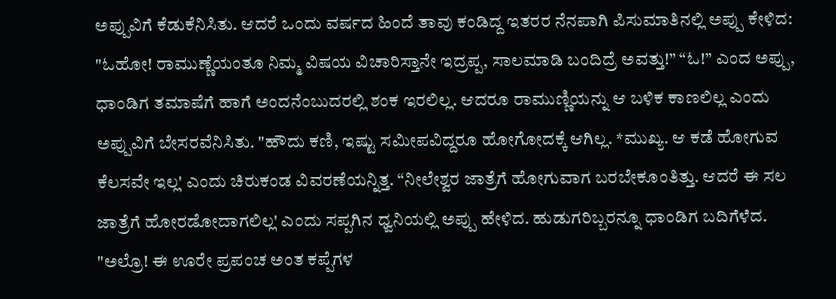ಅಪ್ಪುವಿಗೆ ಕೆಡುಕೆನಿಸಿತು. ಆದರೆ ಒಂದು ವರ್ಷದ ಹಿಂದೆ ತಾವು ಕಂಡಿದ್ದ ಇತರರ ನೆನಪಾಗಿ ಪಿಸುಮಾತಿನಲ್ಲಿ ಅಪ್ಪು ಕೇಳಿದ: "ಓಹೋ! ರಾಮುಣ್ಣೆಯಂತೂ ನಿಮ್ಮ ವಿಷಯ ವಿಚಾರಿಸ್ತಾನೇ ಇದ್ರಪ್ಪ, ಸಾಲಮಾಡಿ ಬಂದಿದ್ರೆ ಅವತ್ತು!” “ಓ!” ಎಂದ ಅಪ್ಪು, ಧಾಂಡಿಗ ತಮಾಷೆಗೆ ಹಾಗೆ ಅಂದನೆಂಬುದರಲ್ಲಿ ಶಂಕ ಇರಲಿಲ್ಲ. ಆದರೂ ರಾಮುಣ್ಣಿಯನ್ನು ಆ ಬಳಿಕ ಕಾಣಲಿಲ್ಲ ಎಂದು ಅಪ್ಪುವಿಗೆ ಬೇಸರವೆನಿಸಿತು. "ಹೌದು ಕಣಿ, ಇಷ್ಟು ಸಮೀಪವಿದ್ದರೂ ಹೋಗೋದಕ್ಕೆ ಆಗಿಲ್ಲ. *ಮುಖ್ಯ. ಆ ಕಡೆ ಹೋಗುವ ಕೆಲಸವೇ ಇಲ್ಲ' ಎಂದು ಚಿರುಕಂಡ ವಿವರಣೆಯನ್ನಿತ್ತ. “ನೀಲೇಶ್ವರ ಜಾತ್ರೆಗೆ ಹೋಗುವಾಗ ಬರಬೇಕೂಂತಿತ್ತು. ಆದರೆ ಈ ಸಲ ಜಾತ್ರೆಗೆ ಹೋರಡೋದಾಗಲಿಲ್ಲ' ಎಂದು ಸಪ್ಪಗಿನ ಧ್ವನಿಯಲ್ಲಿ ಅಪ್ಪು ಹೇಳಿದ. ಹುಡುಗರಿಬ್ಬರನ್ನೂ ಧಾಂಡಿಗ ಬದಿಗೆಳೆದ. "ಅಲ್ರೊ! ಈ ಊರೇ ಪ್ರಪಂಚ ಅಂತ ಕಪ್ಪೆಗಳ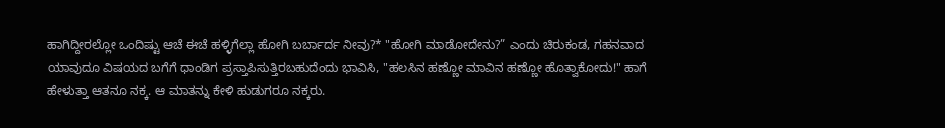ಹಾಗಿದ್ದೀರಲ್ಲೋ ಒಂದಿಷ್ಟು ಆಚೆ ಈಚೆ ಹಳ್ಳಿಗೆಲ್ಲಾ ಹೋಗಿ ಬರ್ಬಾರ್ದ ನೀವು?* "ಹೋಗಿ ಮಾಡೋದೇನು?” ಎಂದು ಚಿರುಕಂಡ, ಗಹನವಾದ ಯಾವುದೂ ವಿಷಯದ ಬಗೆಗೆ ಧಾಂಡಿಗ ಪ್ರಸ್ತಾಪಿಸುತ್ತಿರಬಹುದೆಂದು ಭಾವಿಸಿ, "ಹಲಸಿನ ಹಣ್ಣೋ ಮಾವಿನ ಹಣ್ಣೋ ಹೊತ್ವಾಕೋದು!" ಹಾಗೆ ಹೇಳುತ್ತಾ ಆತನೂ ನಕ್ಕ. ಆ ಮಾತನ್ನು ಕೇಳಿ ಹುಡುಗರೂ ನಕ್ಕರು.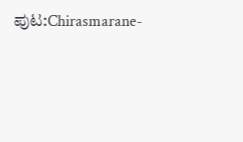ಪುಟ:Chirasmarane-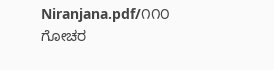Niranjana.pdf/೧೧೦
ಗೋಚರ